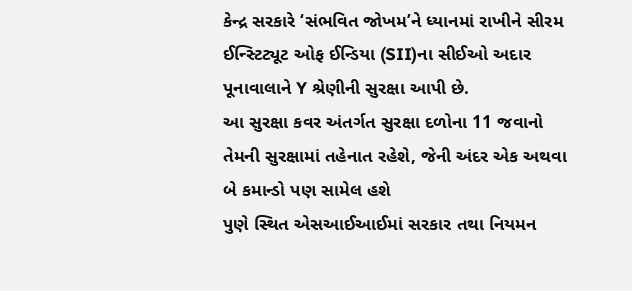કેન્દ્ર સરકારે ‘સંભવિત જોખમ’ને ધ્યાનમાં રાખીને સીરમ ઈન્સ્ટિટ્યૂટ ઓફ ઈન્ડિયા (SII)ના સીઈઓ અદાર પૂનાવાલાને Y શ્રેણીની સુરક્ષા આપી છે.
આ સુરક્ષા કવર અંતર્ગત સુરક્ષા દળોના 11 જવાનો તેમની સુરક્ષામાં તહેનાત રહેશે, જેની અંદર એક અથવા બે કમાન્ડો પણ સામેલ હશે
પુણે સ્થિત એસઆઈઆઈમાં સરકાર તથા નિયમન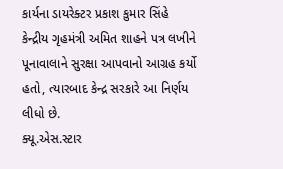કાર્યના ડાયરેક્ટર પ્રકાશ કુમાર સિંહે કેન્દ્રીય ગૃહમંત્રી અમિત શાહને પત્ર લખીને પૂનાવાલાને સુરક્ષા આપવાનો આગ્રહ કર્યો હતો, ત્યારબાદ કેન્દ્ર સરકારે આ નિર્ણય લીધો છે.
ક્યૂ.એસ.સ્ટાર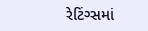રેટિંગ્સમાં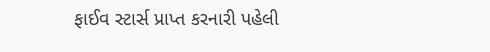ફાઈવ સ્ટાર્સ પ્રાપ્ત કરનારી પહેલી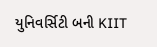યુનિવર્સિટી બની KIIT